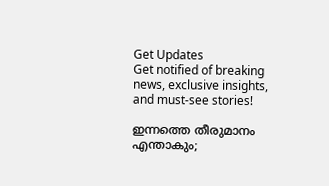Get Updates
Get notified of breaking news, exclusive insights, and must-see stories!

ഇന്നത്തെ തീരുമാനം എന്താകും;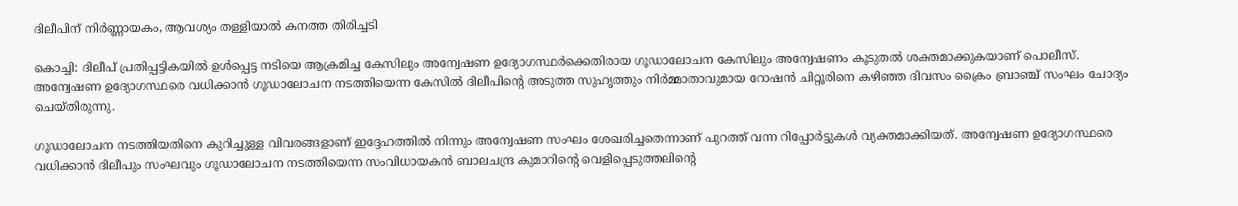ദിലീപിന് നിർണ്ണായകം, ആവശ്യം തള്ളിയാല്‍ കനത്ത തിരിച്ചടി

കൊച്ചി: ദിലീപ് പ്രതിപ്പട്ടികയില്‍ ഉള്‍പ്പെട്ട നടിയെ ആക്രമിച്ച കേസിലും അന്വേഷണ ഉദ്യോഗസ്ഥർക്കെതിരായ ഗൂഡാലോചന കേസിലും അന്വേഷണം കൂടുതല്‍ ശക്തമാക്കുകയാണ് പൊലീസ്. അന്വേഷണ ഉദ്യോഗസ്ഥരെ വധിക്കാന്‍ ഗൂഡാലോചന നടത്തിയെന്ന കേസില്‍ ദിലീപിന്റെ അടുത്ത സുഹൃത്തും നിർമ്മാതാവുമായ റോഷന്‍ ചിറ്റൂരിനെ കഴിഞ്ഞ ദിവസം ക്രൈം ബ്രാഞ്ച് സംഘം ചോദ്യം ചെയ്തിരുന്നു.

ഗൂഡാലോചന നടത്തിയതിനെ കുറിച്ചുള്ള വിവരങ്ങളാണ് ഇദ്ദേഹത്തില്‍ നിന്നും അന്വേഷണ സംഘം ശേഖരിച്ചതെന്നാണ് പുറത്ത് വന്ന റിപ്പോർട്ടുകള്‍ വ്യക്തമാക്കിയത്. അന്വേഷണ ഉദ്യോഗസ്ഥരെ വധിക്കാന്‍ ദിലീപും സംഘവും ഗൂഡാലോചന നടത്തിയെന്ന സംവിധായകന്‍ ബാലചന്ദ്ര കുമാറിന്റെ വെളിപ്പെടുത്തലിന്റെ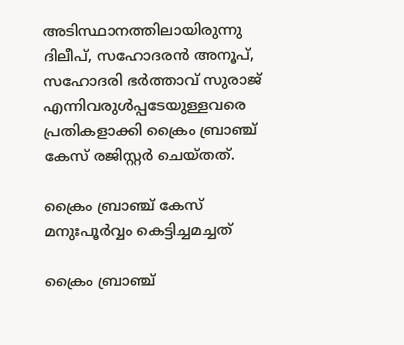അടിസ്ഥാനത്തിലായിരുന്നു ദിലീപ്, സഹോദരന്‍ അനൂപ്, സഹോദരി ഭർത്താവ് സുരാജ് എന്നിവരുള്‍പ്പടേയുള്ളവരെ പ്രതികളാക്കി ക്രൈം ബ്രാഞ്ച് കേസ് രജിസ്റ്റർ ചെയ്തത്.

ക്രൈം ബ്രാഞ്ച് കേസ് മനുഃപൂർവ്വം കെട്ടിച്ചമച്ചത്

ക്രൈം ബ്രാഞ്ച്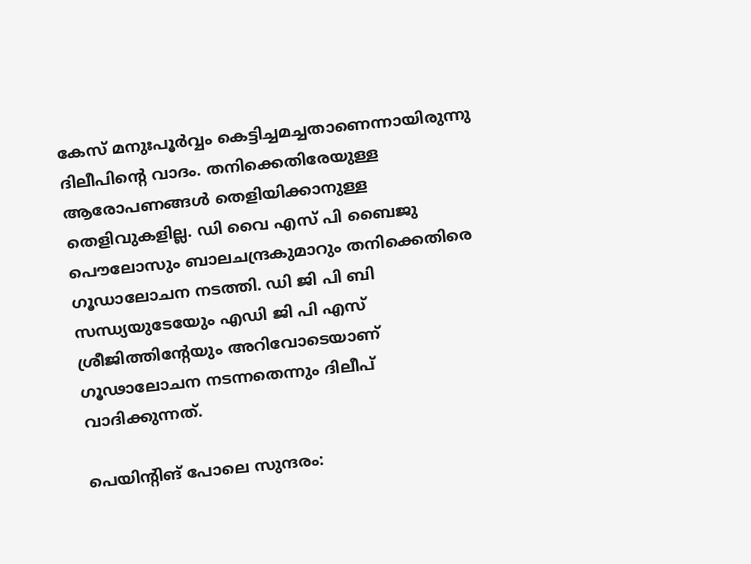കേസ് മനുഃപൂർവ്വം കെട്ടിച്ചമച്ചതാണെന്നായിരുന്നു ദിലീപിന്റെ വാദം. തനിക്കെതിരേയുള്ള ആരോപണങ്ങള്‍ തെളിയിക്കാനുള്ള തെളിവുകളില്ല. ഡി വൈ എസ് പി ബൈജു പൌലോസും ബാലചന്ദ്രകുമാറും തനിക്കെതിരെ ഗൂഡാലോചന നടത്തി. ഡി ജി പി ബി സന്ധ്യയുടേയേും എഡി ജി പി എസ് ശ്രീജിത്തിന്റേയും അറിവോടെയാണ് ഗൂഢാലോചന നടന്നതെന്നും ദിലീപ് വാദിക്കുന്നത്.

പെയിന്റിങ് പോലെ സുന്ദരം: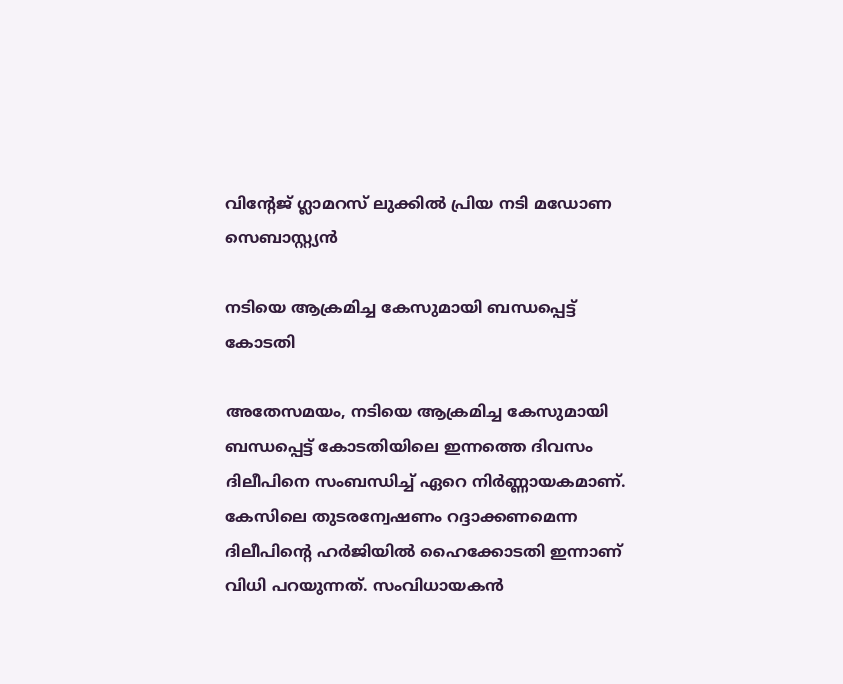വിന്റേജ് ഗ്ലാമറസ് ലുക്കില്‍ പ്രിയ നടി മഡോണ സെബാസ്റ്റ്യന്‍

നടിയെ ആക്രമിച്ച കേസുമായി ബന്ധപ്പെട്ട് കോടതി

അതേസമയം, നടിയെ ആക്രമിച്ച കേസുമായി ബന്ധപ്പെട്ട് കോടതിയിലെ ഇന്നത്തെ ദിവസം ദിലീപിനെ സംബന്ധിച്ച് ഏറെ നിർണ്ണായകമാണ്. കേസിലെ തുടരന്വേഷണം റദ്ദാക്കണമെന്ന ദിലീപിന്റെ ഹർജിയില്‍ ഹൈക്കോടതി ഇന്നാണ് വിധി പറയുന്നത്. സംവിധായകന്‍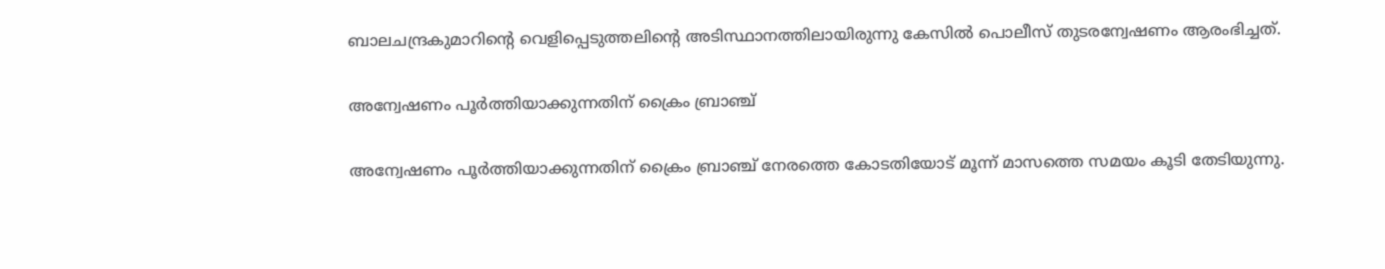ബാലചന്ദ്രകുമാറിന്റെ വെളിപ്പെടുത്തലിന്റെ അടിസ്ഥാനത്തിലായിരുന്നു കേസില്‍ പൊലീസ് തുടരന്വേഷണം ആരംഭിച്ചത്.

അന്വേഷണം പൂർത്തിയാക്കുന്നതിന് ക്രൈം ബ്രാഞ്ച്

അന്വേഷണം പൂർത്തിയാക്കുന്നതിന് ക്രൈം ബ്രാഞ്ച് നേരത്തെ കോടതിയോട് മൂന്ന് മാസത്തെ സമയം കൂടി തേടിയുന്നു.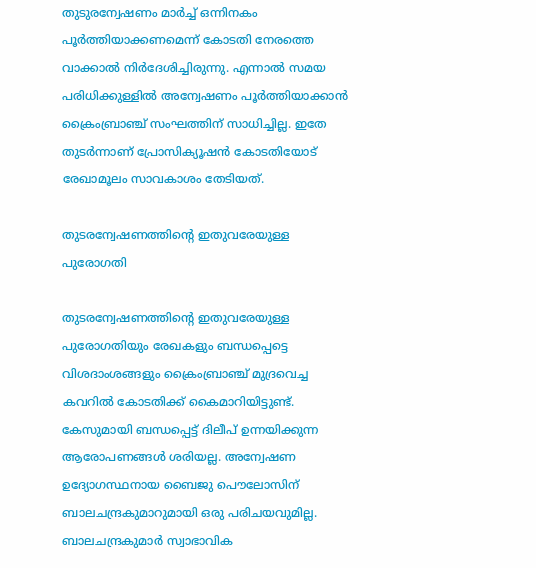തുടുരന്വേഷണം മാർച്ച് ഒന്നിനകം പൂർത്തിയാക്കണമെന്ന് കോടതി നേരത്തെ വാക്കാല്‍ നിർദേശിച്ചിരുന്നു. എന്നാല്‍ സമയ പരിധിക്കുള്ളില്‍ അന്വേഷണം പൂർത്തിയാക്കാന്‍ ക്രൈംബ്രാഞ്ച് സംഘത്തിന് സാധിച്ചില്ല. ഇതേ തുടർന്നാണ് പ്രോസിക്യൂഷന്‍ കോടതിയോട് രേഖാമൂലം സാവകാശം തേടിയത്.

തുടരന്വേഷണത്തിന്റെ ഇതുവരേയുള്ള പുരോഗതി

തുടരന്വേഷണത്തിന്റെ ഇതുവരേയുള്ള പുരോഗതിയും രേഖകളും ബന്ധപ്പെട്ടെ വിശദാംശങ്ങളും ക്രൈംബ്രാഞ്ച് മുദ്രവെച്ച കവറില്‍ കോടതിക്ക് കൈമാറിയിട്ടുണ്ട്. കേസുമായി ബന്ധപ്പെട്ട് ദിലീപ് ഉന്നയിക്കുന്ന ആരോപണങ്ങള്‍ ശരിയല്ല. അന്വേഷണ ഉദ്യോഗസ്ഥനായ ബൈജു പൌലോസിന് ബാലചന്ദ്രകുമാറുമായി ഒരു പരിചയവുമില്ല. ബാലചന്ദ്രകുമാർ സ്വാഭാവിക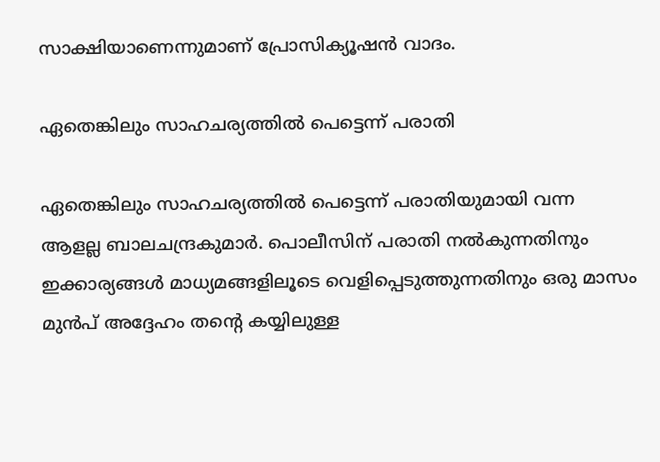സാക്ഷിയാണെന്നുമാണ് പ്രോസിക്യൂഷന്‍ വാദം.

ഏതെങ്കിലും സാഹചര്യത്തില്‍ പെട്ടെന്ന് പരാതി

ഏതെങ്കിലും സാഹചര്യത്തില്‍ പെട്ടെന്ന് പരാതിയുമായി വന്ന ആളല്ല ബാലചന്ദ്രകുമാർ. പൊലീസിന് പരാതി നല്‍കുന്നതിനും ഇക്കാര്യങ്ങള്‍ മാധ്യമങ്ങളിലൂടെ വെളിപ്പെടുത്തുന്നതിനും ഒരു മാസം മുന്‍പ് അദ്ദേഹം തന്റെ കയ്യിലുള്ള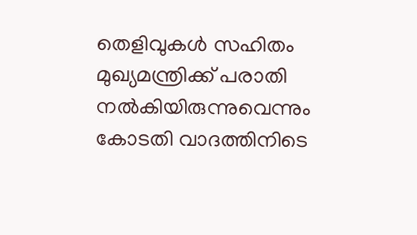തെളിവുകള്‍ സഹിതം മുഖ്യമന്ത്രിക്ക് പരാതി നല്‍കിയിരുന്നുവെന്നും കോടതി വാദത്തിനിടെ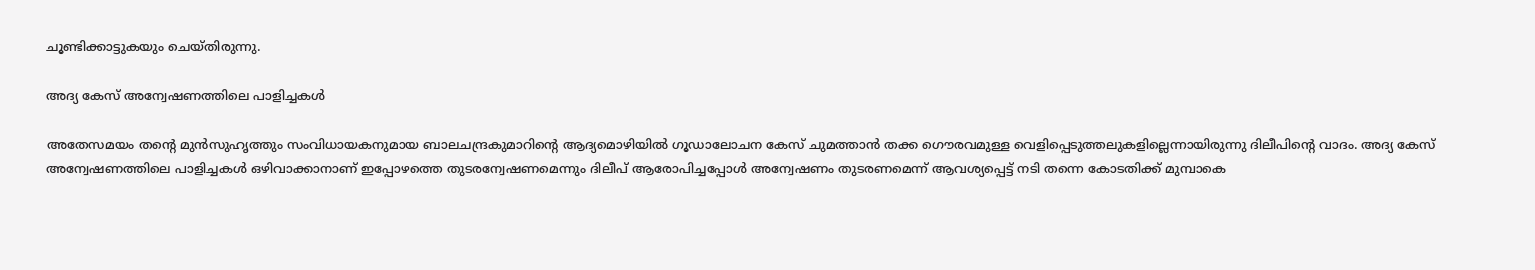ചൂണ്ടിക്കാട്ടുകയും ചെയ്തിരുന്നു.

അദ്യ കേസ് അന്വേഷണത്തിലെ പാളിച്ചകള്‍

അതേസമയം തന്റെ മുന്‍സുഹൃത്തും സംവിധായകനുമായ ബാലചന്ദ്രകുമാറിന്റെ ആദ്യമൊഴിയില്‍ ഗൂഡാലോചന കേസ് ചുമത്താന്‍ തക്ക ഗൌരവമുള്ള വെളിപ്പെടുത്തലുകളില്ലെന്നായിരുന്നു ദിലീപിന്റെ വാദം. അദ്യ കേസ് അന്വേഷണത്തിലെ പാളിച്ചകള്‍ ഒഴിവാക്കാനാണ് ഇപ്പോഴത്തെ തുടരന്വേഷണമെന്നും ദിലീപ് ആരോപിച്ചപ്പോള്‍ അന്വേഷണം തുടരണമെന്ന് ആവശ്യപ്പെട്ട് നടി തന്നെ കോടതിക്ക് മുമ്പാകെ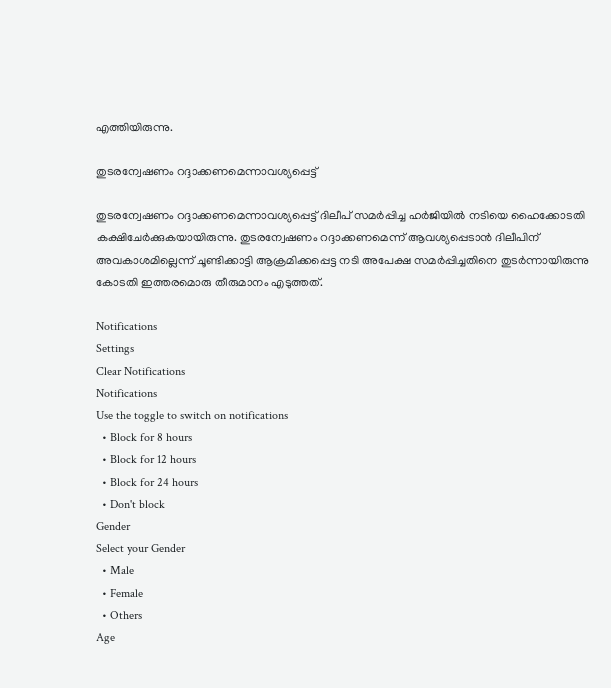എത്തിയിരുന്നു.

തുടരന്വേഷണം റദ്ദാക്കണമെന്നാവശ്യപ്പെട്ട്

തുടരന്വേഷണം റദ്ദാക്കണമെന്നാവശ്യപ്പെട്ട് ദിലീപ് സമര്‍പ്പിച്ച ഹര്‍ജിയില്‍ നടിയെ ഹൈക്കോടതി കക്ഷിചേർക്കുകയായിരുന്നു. തുടരന്വേഷണം റദ്ദാക്കണമെന്ന് ആവശ്യപ്പെടാന്‍ ദിലീപിന് അവകാശമില്ലെന്ന് ചൂണ്ടിക്കാട്ടി ആക്രമിക്കപ്പെട്ട നടി അപേക്ഷ സമര്‍പ്പിച്ചതിനെ തുടർന്നായിരുന്നു കോടതി ഇത്തരമൊരു തീരുമാനം എടുത്തത്.

Notifications
Settings
Clear Notifications
Notifications
Use the toggle to switch on notifications
  • Block for 8 hours
  • Block for 12 hours
  • Block for 24 hours
  • Don't block
Gender
Select your Gender
  • Male
  • Female
  • Others
Age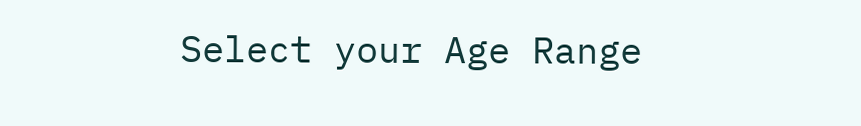Select your Age Range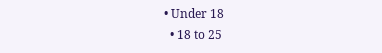• Under 18
  • 18 to 25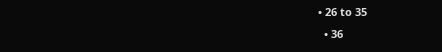• 26 to 35
  • 36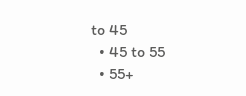to 45
  • 45 to 55
  • 55+